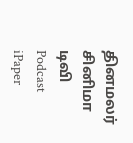தினமலர்
சினிமா
டிவி
Podcast
iPaper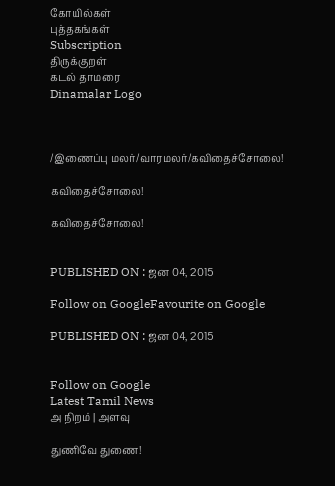கோயில்கள்
புத்தகங்கள்
Subscription
திருக்குறள்
கடல் தாமரை
Dinamalar Logo



/இணைப்பு மலர்/வாரமலர்/கவிதைச்சோலை!

கவிதைச்சோலை!

கவிதைச்சோலை!


PUBLISHED ON : ஜன 04, 2015

Follow on GoogleFavourite on Google

PUBLISHED ON : ஜன 04, 2015


Follow on Google
Latest Tamil News
அ நிறம் | அளவு

துணிவே துணை!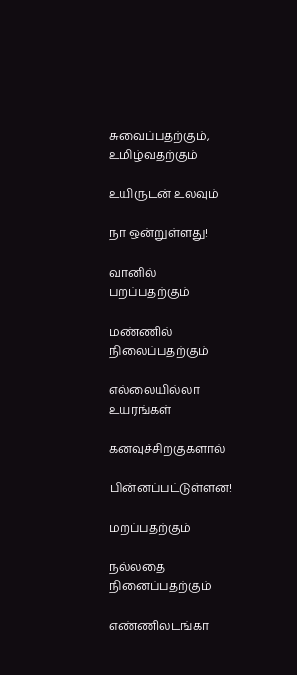சுவைப்பதற்கும், உமிழ்வதற்கும்

உயிருடன் உலவும்

நா ஒன்றுள்ளது!

வானில் பறப்பதற்கும்

மண்ணில் நிலைப்பதற்கும்

எல்லையில்லா உயரங்கள்

கனவுச்சிறகுகளால்

பின்னப்பட்டுள்ளன!

மறப்பதற்கும்

நல்லதை நினைப்பதற்கும்

எண்ணிலடங்கா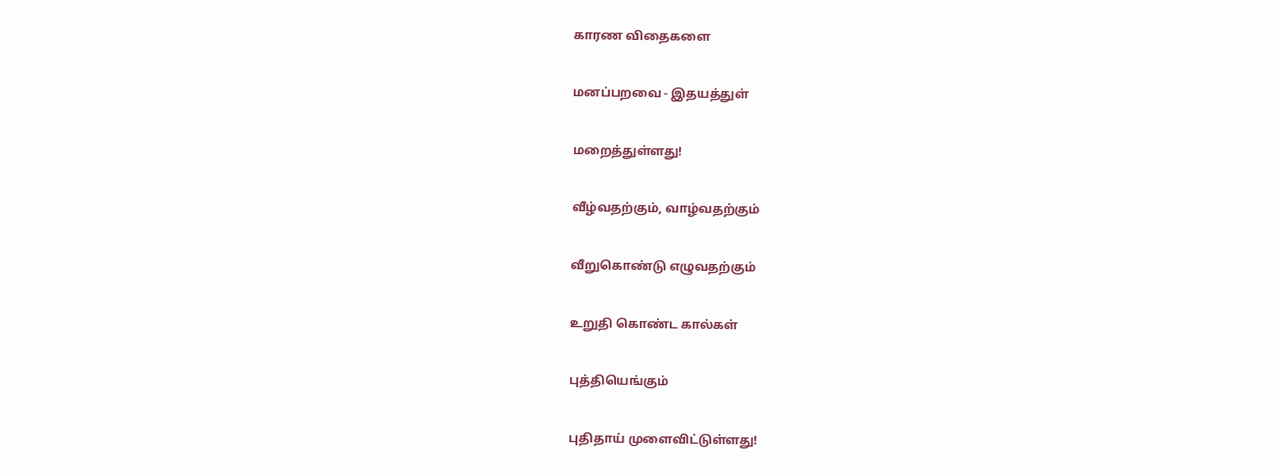காரண விதைகளை

மனப்பறவை - இதயத்துள்

மறைத்துள்ளது!

வீழ்வதற்கும், வாழ்வதற்கும்

வீறுகொண்டு எழுவதற்கும்

உறுதி கொண்ட கால்கள்

புத்தியெங்கும்

புதிதாய் முளைவிட்டுள்ளது!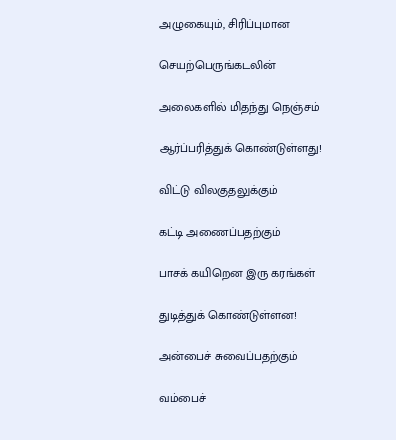அழுகையும், சிரிப்புமான

செயற்பெருங்கடலின்

அலைகளில் மிதந்து நெஞ்சம்

ஆர்ப்பரித்துக் கொண்டுள்ளது!

விட்டு விலகுதலுக்கும்

கட்டி அணைப்பதற்கும்

பாசக் கயிறென இரு கரங்கள்

துடித்துக் கொண்டுள்ளன!

அன்பைச் சுவைப்பதற்கும்

வம்பைச்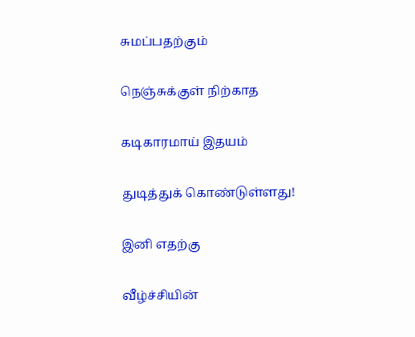சுமப்பதற்கும்

நெஞ்சுக்குள் நிற்காத

கடிகாரமாய் இதயம்

துடித்துக் கொண்டுள்ளது!

இனி எதற்கு

வீழ்ச்சியின்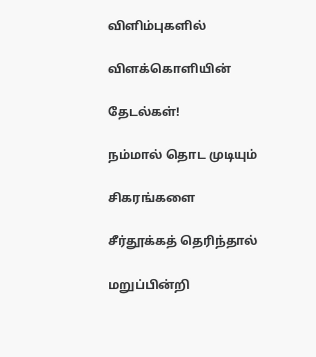விளிம்புகளில்

விளக்கொளியின்

தேடல்கள்!

நம்மால் தொட முடியும்

சிகரங்களை

சீர்தூக்கத் தெரிந்தால்

மறுப்பின்றி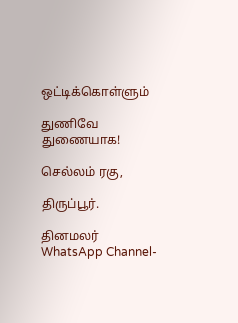ஒட்டிக்கொள்ளும்

துணிவே துணையாக!

செல்லம் ரகு,

திருப்பூர்.

தினமலர் WhatsApp Channel-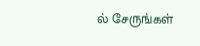ல் சேருங்கள்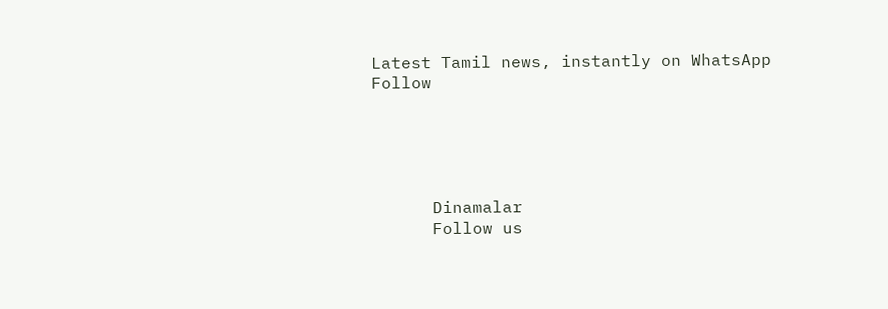Latest Tamil news, instantly on WhatsApp
Follow





      Dinamalar
      Follow us